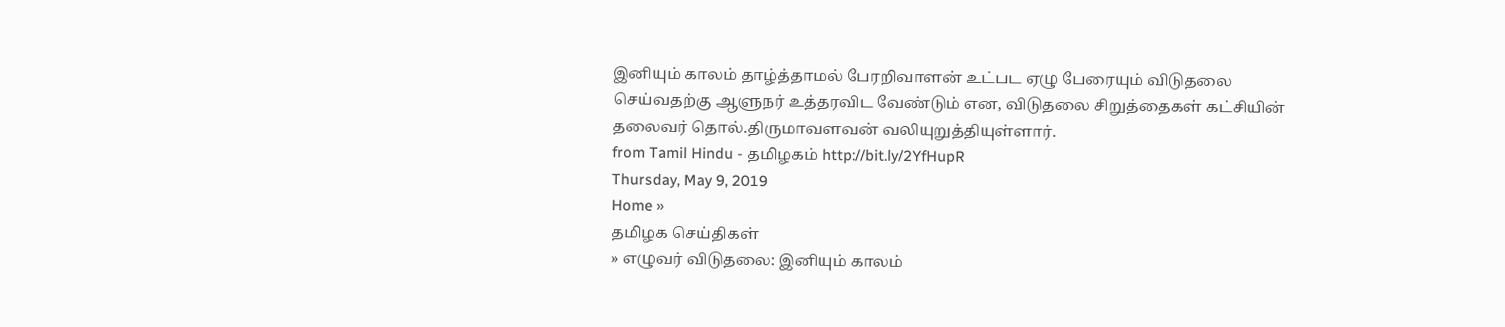இனியும் காலம் தாழ்த்தாமல் பேரறிவாளன் உட்பட ஏழு பேரையும் விடுதலை செய்வதற்கு ஆளுநர் உத்தரவிட வேண்டும் என, விடுதலை சிறுத்தைகள் கட்சியின் தலைவர் தொல்.திருமாவளவன் வலியுறுத்தியுள்ளார்.
from Tamil Hindu - தமிழகம் http://bit.ly/2YfHupR
Thursday, May 9, 2019
Home »
தமிழக செய்திகள்
» எழுவர் விடுதலை: இனியும் காலம்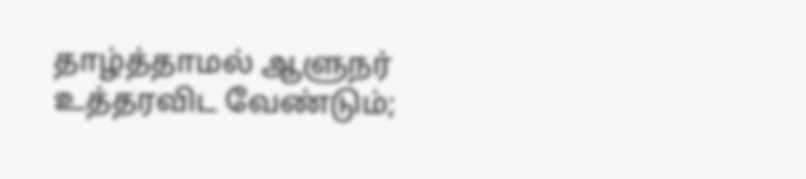தாழ்த்தாமல் ஆளுநர் உத்தரவிட வேண்டும்;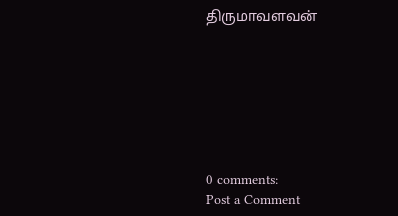திருமாவளவன்







0 comments:
Post a Comment